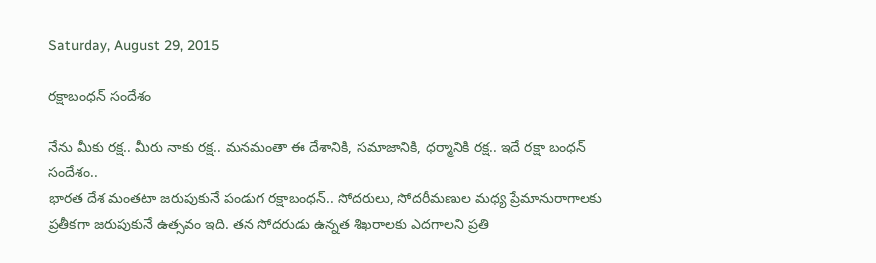Saturday, August 29, 2015

రక్షాబంధన్ సందేశం

నేను మీకు రక్ష.. మీరు నాకు రక్ష.. మనమంతా ఈ దేశానికి, సమాజానికి, ధర్మానికి రక్ష.. ఇదే రక్షా బంధన్ సందేశం..
భారత దేశ మంతటా జరుపుకునే పండుగ రక్షాబంధన్.. సోదరులు, సోదరీమణుల మధ్య ప్రేమానురాగాలకు ప్రతీకగా జరుపుకునే ఉత్సవం ఇది. తన సోదరుడు ఉన్నత శిఖరాలకు ఎదగాలని ప్రతి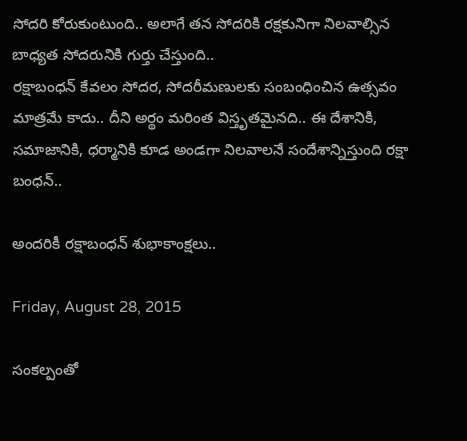సోదరి కోరుకుంటుంది.. అలాగే తన సోదరికి రక్షకునిగా నిలవాల్సిన బాధ్యత సోదరునికి గుర్తు చేస్తుంది..
రక్షాబంధన్ కేవలం సోదర, సోదరీమణులకు సంబంధించిన ఉత్సవం మాత్రమే కాదు.. దీని అర్థం మరింత విస్తృతమైనది.. ఈ దేశానికి, సమాజానికి, ధర్మానికి కూడ అండగా నిలవాలనే సందేశాన్నిస్తుంది రక్షా బంధన్..

అందరికీ రక్షాబంధన్ శుభాకాంక్షలు..

Friday, August 28, 2015

సంకల్పంతో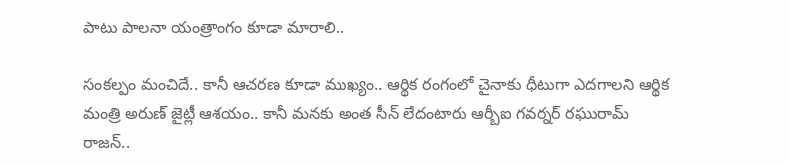పాటు పాలనా యంత్రాంగం కూడా మారాలి..

సంకల్పం మంచిదే.. కానీ ఆచరణ కూడా ముఖ్యం.. ఆర్థిక రంగంలో చైనాకు ధీటుగా ఎదగాలని ఆర్థిక మంత్రి అరుణ్ జైట్లీ ఆశయం.. కానీ మనకు అంత సీన్ లేదంటారు ఆర్బీఐ గవర్నర్ రఘురామ్ రాజన్..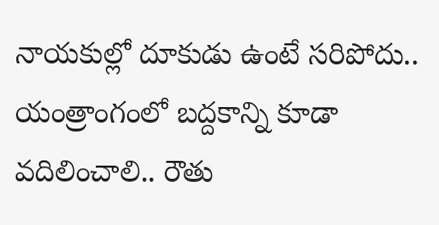నాయకుల్లో దూకుడు ఉంటే సరిపోదు.. యంత్రాంగంలో బద్దకాన్ని కూడా వదిలించాలి.. రౌతు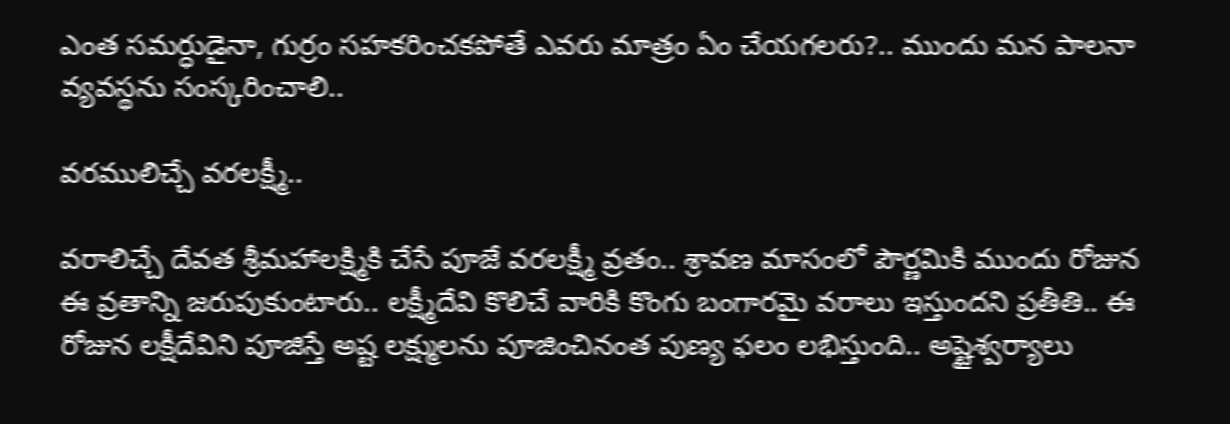ఎంత సమర్ధుడైనా, గుర్రం సహకరించకపోతే ఎవరు మాత్రం ఏం చేయగలరు?.. ముందు మన పాలనా వ్యవస్థను సంస్కరించాలి..

వరములిచ్చే వరలక్ష్మీ..

వరాలిచ్చే దేవత శ్రీమహాలక్ష్మికి చేసే పూజే వరలక్ష్మీ వ్రతం.. శ్రావణ మాసంలో పౌర్ణమికి ముందు రోజున ఈ వ్రతాన్ని జరుపుకుంటారు.. లక్ష్మీదేవి కొలిచే వారికి కొంగు బంగారమై వరాలు ఇస్తుందని ప్రతీతి.. ఈ రోజున లక్షీదేవిని పూజిస్తే అష్ట లక్ష్ములను పూజించినంత పుణ్య ఫలం లభిస్తుంది.. అష్టైశ్వర్యాలు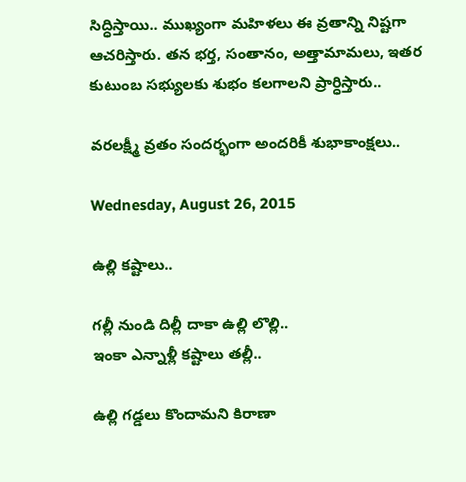సిద్ధిస్తాయి.. ముఖ్యంగా మహిళలు ఈ వ్రతాన్ని నిష్టగా ఆచరిస్తారు. తన భర్త, సంతానం, అత్తామామలు, ఇతర కుటుంబ సభ్యులకు శుభం కలగాలని ప్రార్ధిస్తారు..

వరలక్ష్మీ వ్రతం సందర్భంగా అందరికీ శుభాకాంక్షలు..

Wednesday, August 26, 2015

ఉల్లి కష్టాలు..

గల్లీ నుండి దిల్లీ దాకా ఉల్లి లొల్లి..
ఇంకా ఎన్నాళ్లీ కష్టాలు తల్లీ..

ఉల్లి గడ్డలు కొందామని కిరాణా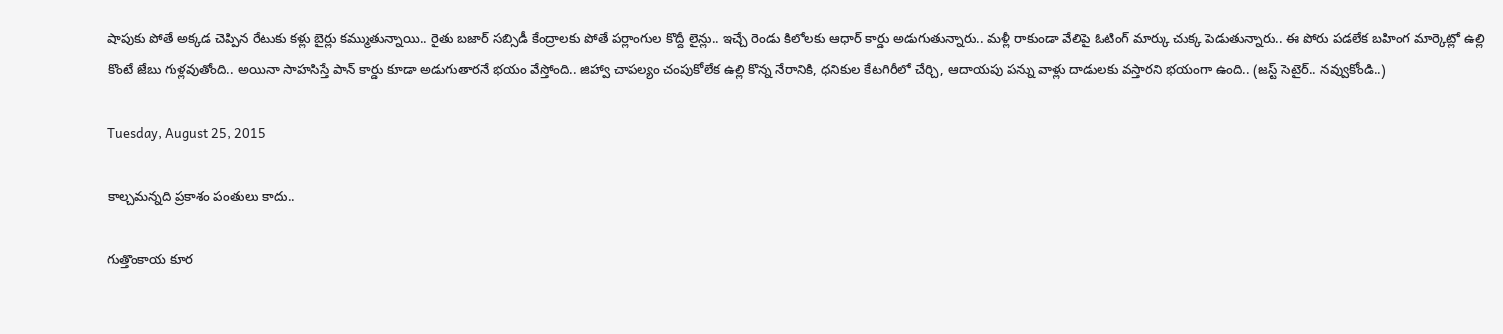షాపుకు పోతే అక్కడ చెప్పిన రేటుకు కళ్లు బైర్లు కమ్ముతున్నాయి.. రైతు బజార్ సబ్సిడీ కేంద్రాలకు పోతే పర్లాంగుల కొద్దీ లైన్లు.. ఇచ్చే రెండు కిలోలకు ఆధార్ కార్డు అడుగుతున్నారు.. మళ్లీ రాకుండా వేలిపై ఓటింగ్ మార్కు చుక్క పెడుతున్నారు.. ఈ పోరు పడలేక బహింగ మార్కెట్లో ఉల్లి కొంటే జేబు గుళ్లవుతోంది.. అయినా సాహసిస్తే పాన్ కార్డు కూడా అడుగుతారనే భయం వేస్తోంది.. జిహ్వా చాపల్యం చంపుకోలేక ఉల్లి కొన్న నేరానికి, ధనికుల కేటగిరీలో చేర్చి, ఆదాయపు పన్ను వాళ్లు దాడులకు వస్తారని భయంగా ఉంది.. (జస్ట్ సెటైర్.. నవ్వుకోండి..)

Tuesday, August 25, 2015

కాల్చమన్నది ప్రకాశం పంతులు కాదు..

గుత్తొంకాయ కూర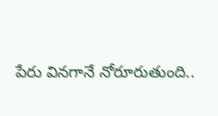పేరు వినగానే నోరూరుతుంది..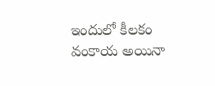ఇందులో కీలకం వంకాయ అయినా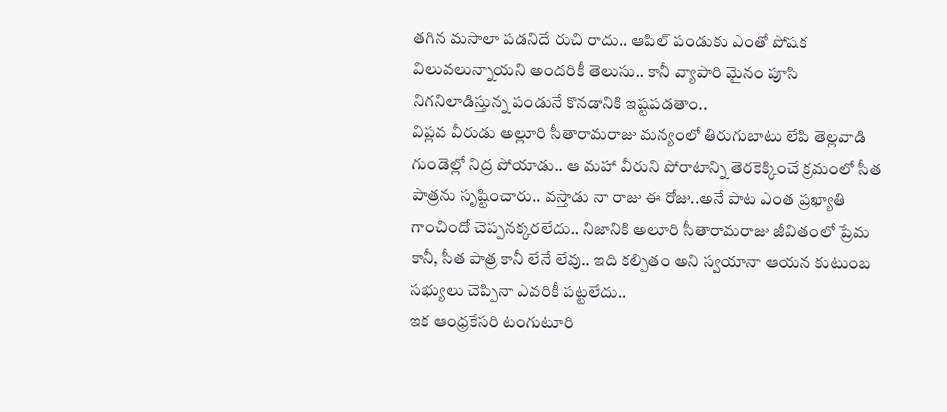తగిన మసాలా పడనిదే రుచి రాదు.. ఆపిల్ పండుకు ఎంతో పోషక విలువలున్నాయని అందరికీ తెలుసు.. కానీ వ్యాపారి మైనం పూసి నిగనిలాడిస్తున్న పండునే కొనడానికి ఇష్టపడతాం..
విప్లవ వీరుడు అల్లూరి సీతారామరాజు మన్యంలో తిరుగుబాటు లేపి తెల్లవాడి గుండెల్లో నిద్ర పోయాడు.. ఆ మహా వీరుని పోరాటాన్ని తెరకెక్కించే క్రమంలో సీత పాత్రను సృష్టించారు.. వస్తాడు నా రాజు ఈ రోజు..అనే పాట ఎంత ప్రఖ్యాతి గాంచిందో చెప్పనక్కరలేదు.. నిజానికి అలూరి సీతారామరాజు జీవితంలో ప్రేమ కానీ, సీత పాత్ర కానీ లేనే లేవు.. ఇది కల్పితం అని స్వయానా ఆయన కుటుంబ సభ్యులు చెప్పినా ఎవరికీ పట్టలేదు..
ఇక ఆంధ్రకేసరి టంగుటూరి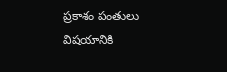ప్రకాశం పంతులు విషయానికి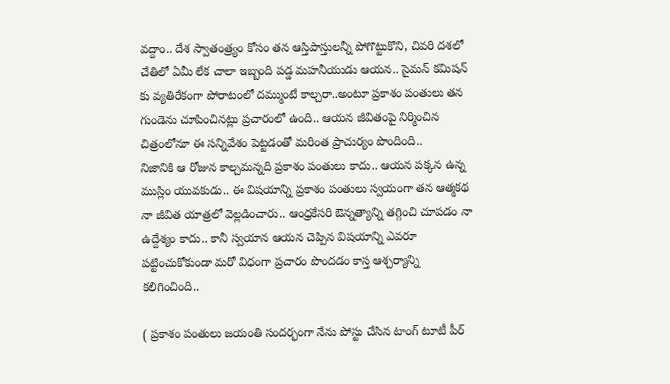వద్దాం.. దేశ స్వాతంత్ర్యం కోసం తన ఆస్తిపాస్తులన్నీ పోగొట్టుకొని, చివరి దశలో చేతిలో ఏమీ లేక చాలా ఇబ్బంది పడ్డ మహనీయుడు ఆయన.. సైమన్ కమిషన్ కు వ్యతిరేకంగా పోరాటంలో దమ్ముంటే కాల్చరా..అంటూ ప్రకాశం పంతులు తన గుండెను చూపించినట్లు ప్రచారంలో ఉంది.. ఆయన జీవితంపై నిర్మించిన చిత్రంలోనూ ఈ సన్నివేశం పెట్టడంతో మరింత ప్రాచుర్యం పొందింది..
నిజానికి ఆ రోజున కాల్చమన్నది ప్రకాశం పంతులు కాదు.. ఆయన పక్కన ఉన్న ముస్లిం యువకుడు.. ఈ విషయాన్ని ప్రకాశం పంతులు స్వయంగా తన ఆత్మకథ నా జీవిత యాత్రలో వెల్లడించారు.. ఆంధ్రకేసరి ఔన్నత్యాన్ని తగ్గించి చూపడం నా ఉద్దేశ్యం కాదు.. కానీ స్వయాన ఆయన చెప్పిన విషయాన్ని ఎవరూ పట్టించుకోకుండా మరో విధంగా ప్రచారం పొందడం కాస్త ఆశ్చర్యాన్ని కలిగించింది..

( ప్రకాశం పంతులు జయంతి సందర్భంగా నేను పోస్టు చేసిన టాంగ్ టూటీ పీర్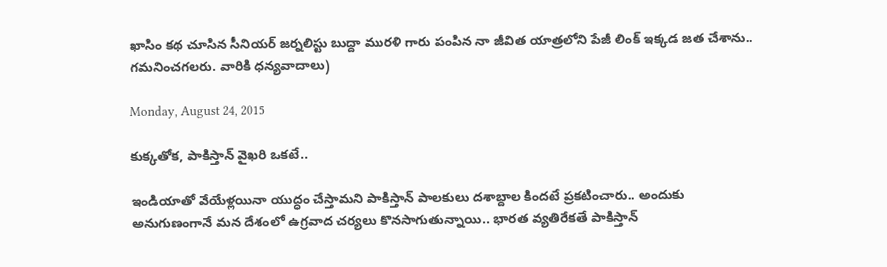ఖాసిం కథ చూసిన సీనియర్ జర్నలిస్టు బుద్దా మురళి గారు పంపిన నా జీవిత యాత్రలోని పేజీ లింక్ ఇక్కడ జత చేశాను.. గమనించగలరు. వారికి ధన్యవాదాలు)

Monday, August 24, 2015

కుక్కతోక, పాకిస్తాన్ వైఖరి ఒకటే..

ఇండియాతో వేయేళ్లయినా యుద్ధం చేస్తామని పాకిస్తాన్ పాలకులు దశాబ్దాల కిందటే ప్రకటించారు.. అందుకు అనుగుణంగానే మన దేశంలో ఉగ్రవాద చర్యలు కొనసాగుతున్నాయి.. భారత వ్యతిరేకతే పాకిస్తాన్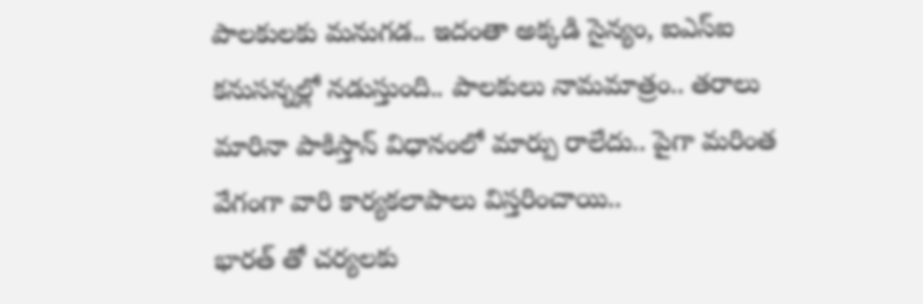పాలకులకు మనుగడ.. ఇదంతా అక్కడి సైన్యం, ఐఎస్ఐ కనుసన్నల్లో నడుస్తుంది.. పాలకులు నామమాత్రం.. తరాలు మారినా పాకిస్తాన్ విధానంలో మార్పు రాలేదు.. పైగా మరింత వేగంగా వారి కార్యకలాపాలు విస్తరించాయి..
భారత్ తో చర్యలకు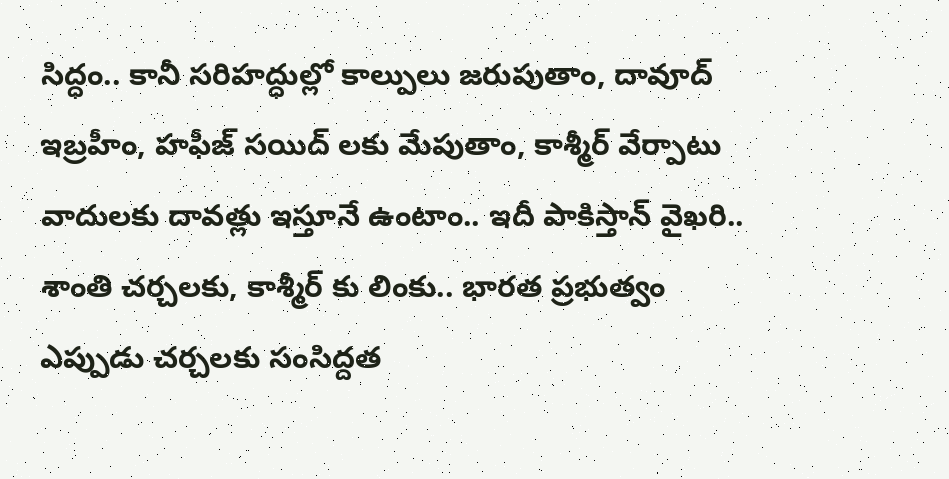సిద్ధం.. కానీ సరిహద్ధుల్లో కాల్పులు జరుపుతాం, దావూద్ ఇబ్రహీం, హఫీజ్ సయిద్ లకు మేపుతాం, కాశ్మీర్ వేర్పాటు వాదులకు దావత్లు ఇస్తూనే ఉంటాం.. ఇదీ పాకిస్తాన్ వైఖరి.. శాంతి చర్చలకు, కాశ్మీర్ కు లింకు.. భారత ప్రభుత్వం ఎప్పుడు చర్చలకు సంసిద్దత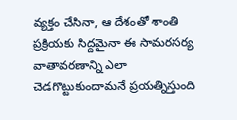వ్యక్తం చేసినా, ఆ దేశంతో శాంతి ప్రక్రియకు సిద్దమైనా ఈ సామరసర్య వాతావరణాన్ని ఎలా చెడగొట్టుకుందామనే ప్రయత్నిస్తుంది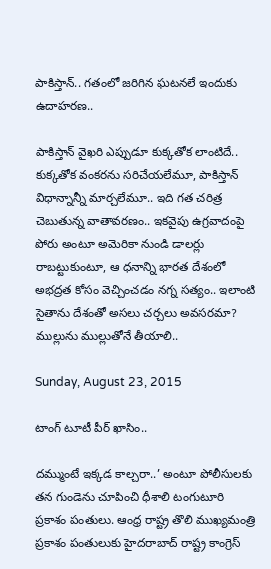పాకిస్తాన్.. గతంలో జరిగిన ఘటనలే ఇందుకు ఉదాహరణ..

పాకిస్తాన్ వైఖరి ఎప్పుడూ కుక్కతోక లాంటిదే.. కుక్కతోక వంకరను సరిచేయలేమూ, పాకిస్తాన్ విధాన్నాన్నీ మార్చలేమూ.. ఇది గత చరిత్ర చెబుతున్న వాతావరణం.. ఇకవైపు ఉగ్రవాదంపై పోరు అంటూ అమెరికా నుండి డాలర్లు రాబట్టుకుంటూ, ఆ ధనాన్ని భారత దేశంలో అభద్రత కోసం వెచ్చించడం నగ్న సత్యం.. ఇలాంటి సైతాను దేశంతో అసలు చర్చలు అవసరమా? ముల్లును ముల్లుతోనే తీయాలి..

Sunday, August 23, 2015

టాంగ్ టూటీ పీర్ ఖాసిం..

దమ్ముంటే ఇక్కడ కాల్చరా..’ అంటూ పోలీసులకు తన గుండెను చూపించి ధీశాలి టంగుటూరి ప్రకాశం పంతులు. ఆంధ్ర రాష్ట్ర తొలి ముఖ్యమంత్రి ప్రకాశం పంతులుకు హైదరాబాద్ రాష్ట్ర కాంగ్రెస్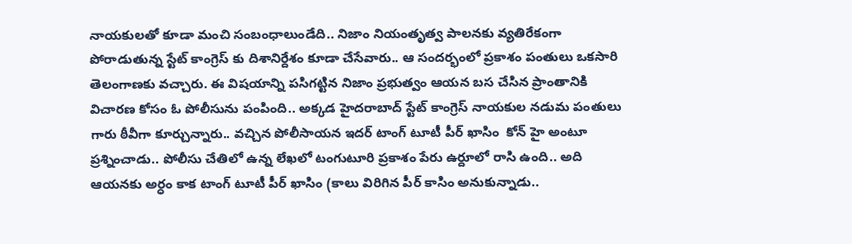నాయకులతో కూడా మంచి సంబంధాలుండేది.. నిజాం నియంతృత్వ పాలనకు వ్యతిరేకంగా పోరాడుతున్న స్టేట్ కాంగ్రెస్ కు దిశానిర్దేశం కూడా చేసేవారు.. ఆ సందర్భంలో ప్రకాశం పంతులు ఒకసారి తెలంగాణకు వచ్చారు. ఈ విషయాన్ని పసిగట్టిన నిజాం ప్రభుత్వం ఆయన బస చేసిన ప్రాంతానికి విచారణ కోసం ఓ పోలీసును పంపింది.. అక్కడ హైదరాబాద్ స్టేట్ కాంగ్రెస్ నాయకుల నడుమ పంతులు గారు ఠీవీగా కూర్చున్నారు.. వచ్చిన పోలీసాయన ఇదర్ టాంగ్ టూటీ పీర్ ఖాసిం  కోన్ హై అంటూ ప్రశ్నించాడు.. పోలీసు చేతిలో ఉన్న లేఖలో టంగుటూరి ప్రకాశం పేరు ఉర్దూలో రాసి ఉంది.. అది ఆయనకు అర్ధం కాక టాంగ్ టూటీ పీర్ ఖాసిం (కాలు విరిగిన పీర్ కాసిం అనుకున్నాడు..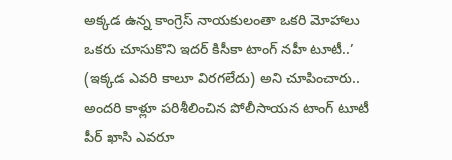అక్కడ ఉన్న కాంగ్రెస్ నాయకులంతా ఒకరి మోహాలు ఒకరు చూసుకొని ఇదర్ కిసీకా టాంగ్ నహీ టూటీ..’ (ఇక్కడ ఎవరి కాలూ విరగలేదు) అని చూపించారు.. అందరి కాళ్లూ పరిశీలించిన పోలీసాయన టాంగ్ టూటీ పీర్ ఖాసి ఎవరూ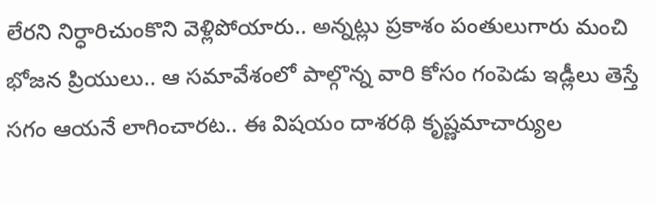లేరని నిర్ధారిచుంకొని వెళ్లిపోయారు.. అన్నట్లు ప్రకాశం పంతులుగారు మంచి భోజన ప్రియులు.. ఆ సమావేశంలో పాల్గొన్న వారి కోసం గంపెడు ఇడ్లీలు తెస్తే సగం ఆయనే లాగించారట.. ఈ విషయం దాశరథి కృష్ణమాచార్యుల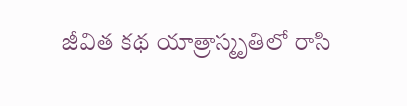జీవిత కథ యాత్రాస్మృతిలో రాసి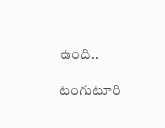ఉంది..

టంగుటూరి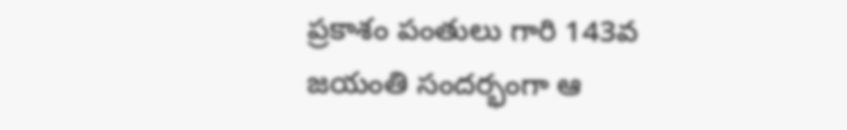ప్రకాశం పంతులు గారి 143వ జయంతి సందర్భంగా ఆ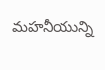మహనీయున్ని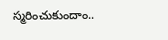స్మరించుకుందాం..